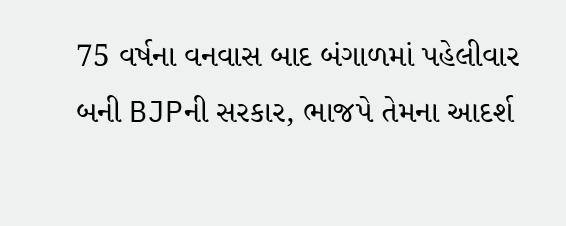75 વર્ષના વનવાસ બાદ બંગાળમાં પહેલીવાર બની BJPની સરકાર, ભાજપે તેમના આદર્શ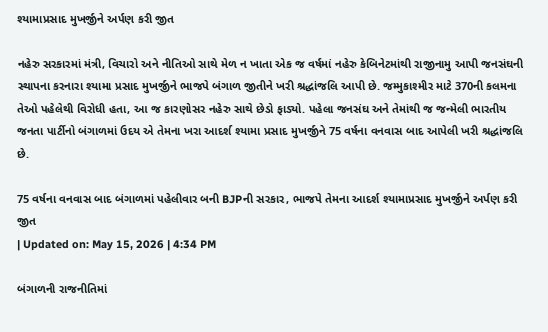શ્યામાપ્રસાદ મુખર્જીને અર્પણ કરી જીત

નહેરુ સરકારમાં મંત્રી, વિચારો અને નીતિઓ સાથે મેળ ન ખાતા એક જ વર્ષમાં નહેરુ કેબિનેટમાંથી રાજીનામુ આપી જનસંઘની સ્થાપના કરનારા શ્યામા પ્રસાદ મુખર્જીને ભાજપે બંગાળ જીતીને ખરી શ્રદ્ધાંજલિ આપી છે. જમ્મુકાશ્મીર માટે 370ની કલમના તેઓ પહેલેથી વિરોધી હતા, આ જ કારણોસર નહેરુ સાથે છેડો ફાડ્યો. પહેલા જનસંઘ અને તેમાંથી જ જન્મેલી ભારતીય જનતા પાર્ટીનો બંગાળમાં ઉદય એ તેમના ખરા આદર્શ શ્યામા પ્રસાદ મુખર્જીને 75 વર્ષના વનવાસ બાદ આપેલી ખરી શ્રદ્ધાંજલિ છે.

75 વર્ષના વનવાસ બાદ બંગાળમાં પહેલીવાર બની BJPની સરકાર, ભાજપે તેમના આદર્શ શ્યામાપ્રસાદ મુખર્જીને અર્પણ કરી જીત
| Updated on: May 15, 2026 | 4:34 PM

બંગાળની રાજનીતિમાં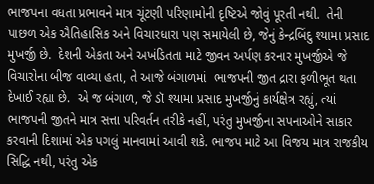ભાજપના વધતા પ્રભાવને માત્ર ચૂંટણી પરિણામોની દૃષ્ટિએ જોવું પૂરતી નથી.  તેની પાછળ એક ઐતિહાસિક અને વિચારધારા પણ સમાયેલી છે, જેનું કેન્દ્રબિંદુ શ્યામા પ્રસાદ મુખર્જી છે.  દેશની એકતા અને અખંડિતતા માટે જીવન અર્પણ કરનાર મુખર્જીએ જે વિચારોના બીજ વાવ્યા હતા, તે આજે બંગાળમાં  ભાજપની જીત દ્રારા ફળીભૂત થતા  દેખાઈ રહ્યા છે.  એ જ બંગાળ, જે ડૉ શ્યામા પ્રસાદ મુખર્જીનું કાર્યક્ષેત્ર રહ્યું, ત્યાં ભાજપની જીતને માત્ર સત્તા પરિવર્તન તરીકે નહીં, પરંતુ મુખર્જીના સપનાઓને સાકાર કરવાની દિશામાં એક પગલું માનવામાં આવી શકે. ભાજપ માટે આ વિજય માત્ર રાજકીય સિદ્ધિ નથી, પરંતુ એક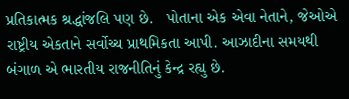પ્રતિકાત્મક શ્રદ્ધાંજલિ પણ છે.   પોતાના એક એવા નેતાને, જેઓએ રાષ્ટ્રીય એકતાને સર્વોચ્ચ પ્રાથમિકતા આપી. આઝાદીના સમયથી બંગાળ એ ભારતીય રાજનીતિનું કેન્દ્ર રહ્યુ છે.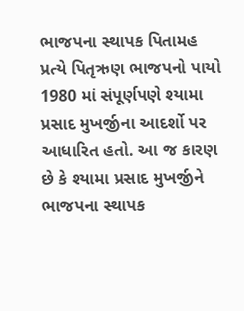ભાજપના સ્થાપક પિતામહ પ્રત્યે પિતૃઋણ ભાજપનો પાયો 1980 માં સંપૂર્ણપણે શ્યામા પ્રસાદ મુખર્જીના આદર્શો પર આધારિત હતો. આ જ કારણ છે કે શ્યામા પ્રસાદ મુખર્જીને ભાજપના સ્થાપક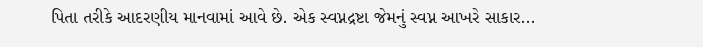પિતા તરીકે આદરણીય માનવામાં આવે છે. એક સ્વપ્નદ્રષ્ટા જેમનું સ્વપ્ન આખરે સાકાર...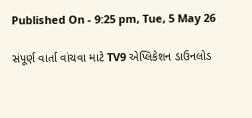Published On - 9:25 pm, Tue, 5 May 26

સંપૂર્ણ વાર્તા વાંચવા માટે TV9 એપ્લિકેશન ડાઉનલોડ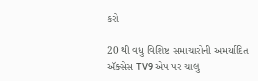કરો

20 થી વધુ વિશિષ્ટ સમાચારોની અમર્યાદિત ઍક્સેસ TV9 એપ પર ચાલુ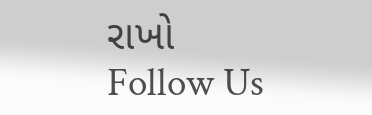રાખો
Follow Us